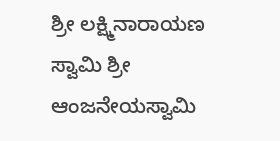ಶ್ರೀ ಲಕ್ಷ್ಮಿನಾರಾಯಣ ಸ್ವಾಮಿ ಶ್ರೀ ಆಂಜನೇಯಸ್ವಾಮಿ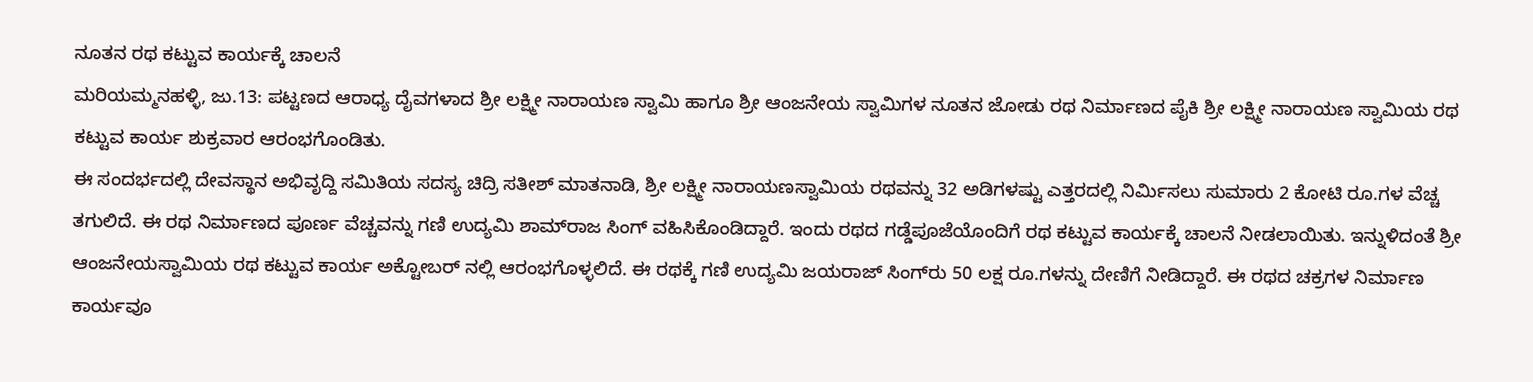ನೂತನ ರಥ ಕಟ್ಟುವ ಕಾರ್ಯಕ್ಕೆ ಚಾಲನೆ
ಮರಿಯಮ್ಮನಹಳ್ಳಿ, ಜು.13: ಪಟ್ಟಣದ ಆರಾಧ್ಯ ದೈವಗಳಾದ ಶ್ರೀ ಲಕ್ಷ್ಮೀ ನಾರಾಯಣ ಸ್ವಾಮಿ ಹಾಗೂ ಶ್ರೀ ಆಂಜನೇಯ ಸ್ವಾಮಿಗಳ ನೂತನ ಜೋಡು ರಥ ನಿರ್ಮಾಣದ ಪೈಕಿ ಶ್ರೀ ಲಕ್ಷ್ಮೀ ನಾರಾಯಣ ಸ್ವಾಮಿಯ ರಥ ಕಟ್ಟುವ ಕಾರ್ಯ ಶುಕ್ರವಾರ ಆರಂಭಗೊಂಡಿತು.
ಈ ಸಂದರ್ಭದಲ್ಲಿ ದೇವಸ್ಥಾನ ಅಭಿವೃದ್ದಿ ಸಮಿತಿಯ ಸದಸ್ಯ ಚಿದ್ರಿ ಸತೀಶ್ ಮಾತನಾಡಿ, ಶ್ರೀ ಲಕ್ಷ್ಮೀ ನಾರಾಯಣಸ್ವಾಮಿಯ ರಥವನ್ನು 32 ಅಡಿಗಳಷ್ಟು ಎತ್ತರದಲ್ಲಿ ನಿರ್ಮಿಸಲು ಸುಮಾರು 2 ಕೋಟಿ ರೂ.ಗಳ ವೆಚ್ಚ ತಗುಲಿದೆ. ಈ ರಥ ನಿರ್ಮಾಣದ ಪೂರ್ಣ ವೆಚ್ಚವನ್ನು ಗಣಿ ಉದ್ಯಮಿ ಶಾಮ್‌ರಾಜ ಸಿಂಗ್ ವಹಿಸಿಕೊಂಡಿದ್ದಾರೆ. ಇಂದು ರಥದ ಗಡ್ಡೆಪೂಜೆಯೊಂದಿಗೆ ರಥ ಕಟ್ಟುವ ಕಾರ್ಯಕ್ಕೆ ಚಾಲನೆ ನೀಡಲಾಯಿತು. ಇನ್ನುಳಿದಂತೆ ಶ್ರೀ ಆಂಜನೇಯಸ್ವಾಮಿಯ ರಥ ಕಟ್ಟುವ ಕಾರ್ಯ ಅಕ್ಟೋಬರ್ ನಲ್ಲಿ ಆರಂಭಗೊಳ್ಳಲಿದೆ. ಈ ರಥಕ್ಕೆ ಗಣಿ ಉದ್ಯಮಿ ಜಯರಾಜ್ ಸಿಂಗ್‌ರು 50 ಲಕ್ಷ ರೂ.ಗಳನ್ನು ದೇಣಿಗೆ ನೀಡಿದ್ದಾರೆ. ಈ ರಥದ ಚಕ್ರಗಳ ನಿರ್ಮಾಣ ಕಾರ್ಯವೂ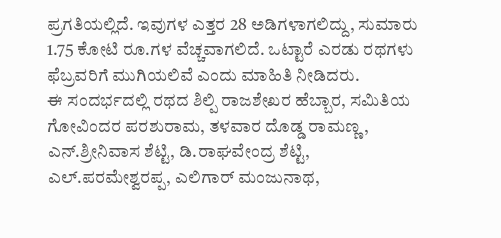ಪ್ರಗತಿಯಲ್ಲಿದೆ. ಇವುಗಳ ಎತ್ತರ 28 ಅಡಿಗಳಾಗಲಿದ್ದು, ಸುಮಾರು 1.75 ಕೋಟಿ ರೂ.ಗಳ ವೆಚ್ಚವಾಗಲಿದೆ. ಒಟ್ಟಾರೆ ಎರಡು ರಥಗಳು ಫೆಬ್ರವರಿಗೆ ಮುಗಿಯಲಿವೆ ಎಂದು ಮಾಹಿತಿ ನೀಡಿದರು.
ಈ ಸಂದರ್ಭದಲ್ಲಿ ರಥದ ಶಿಲ್ಪಿ ರಾಜಶೇಖರ ಹೆಬ್ಬಾರ, ಸಮಿತಿಯ ಗೋವಿಂದರ ಪರಶುರಾಮ, ತಳವಾರ ದೊಡ್ಡ ರಾಮಣ್ಣ, ಎನ್.ಶ್ರೀನಿವಾಸ ಶೆಟ್ಟಿ, ಡಿ.ರಾಘವೇಂದ್ರ ಶೆಟ್ಟಿ,
ಎಲ್.ಪರಮೇಶ್ವರಪ್ಪ, ಎಲಿಗಾರ್ ಮಂಜುನಾಥ,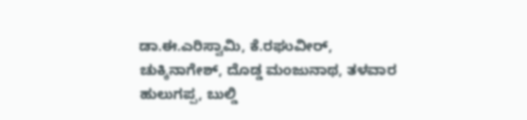ಡಾ.ಈ.ಎರಿಸ್ವಾಮಿ, ಕೆ.ರಘುವೀರ್, ಚುಕ್ಕಿನಾಗೇಶ್, ದೊಡ್ಡ ಮಂಜುನಾಥ, ತಳವಾರ ಹುಲುಗಪ್ಪ, ಬುಲ್ಡಿ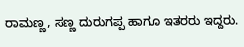ರಾಮಣ್ಣ, ಸಣ್ಣ ದುರುಗಪ್ಪ ಹಾಗೂ ಇತರರು ಇದ್ದರು.